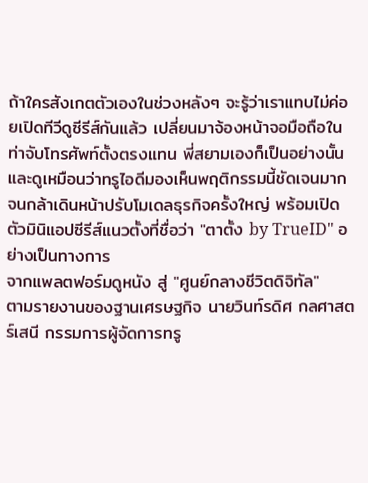ถ้าใครสังเกตตัวเองในช่วงหลังๆ จะรู้ว่าเราแทบไม่ค่อยเปิดทีวีดูซีรีส์กันแล้ว เปลี่ยนมาจ้องหน้าจอมือถือในท่าจับโทรศัพท์ตั้งตรงแทน พี่สยามเองก็เป็นอย่างนั้น และดูเหมือนว่าทรูไอดีมองเห็นพฤติกรรมนี้ชัดเจนมาก จนกล้าเดินหน้าปรับโมเดลธุรกิจครั้งใหญ่ พร้อมเปิดตัวมินิแอปซีรีส์แนวตั้งที่ชื่อว่า "ตาตั้ง by TrueID" อย่างเป็นทางการ
จากแพลตฟอร์มดูหนัง สู่ "ศูนย์กลางชีวิตดิจิทัล"
ตามรายงานของฐานเศรษฐกิจ นายวินท์รดิศ กลศาสตร์เสนี กรรมการผู้จัดการทรู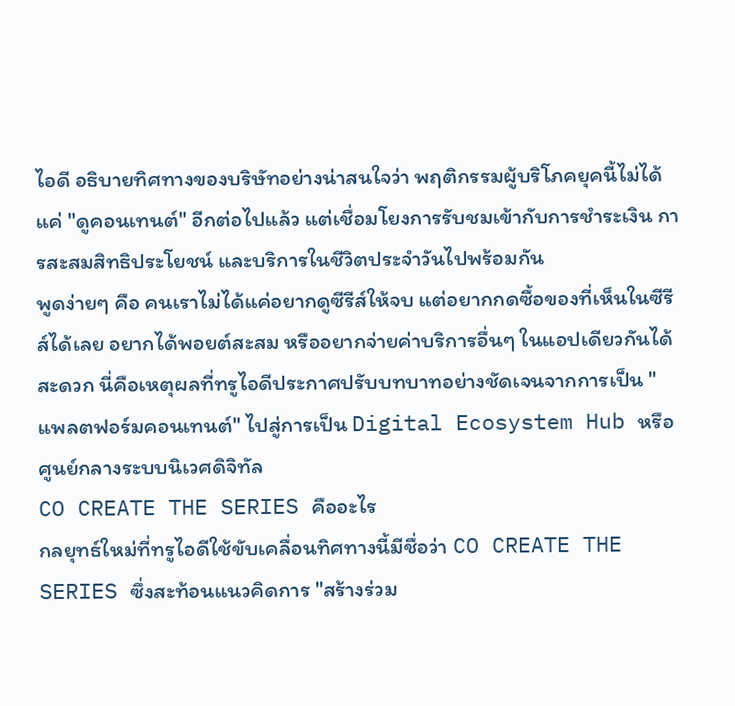ไอดี อธิบายทิศทางของบริษัทอย่างน่าสนใจว่า พฤติกรรมผู้บริโภคยุคนี้ไม่ได้แค่ "ดูคอนเทนต์" อีกต่อไปแล้ว แต่เชื่อมโยงการรับชมเข้ากับการชำระเงิน การสะสมสิทธิประโยชน์ และบริการในชีวิตประจำวันไปพร้อมกัน
พูดง่ายๆ คือ คนเราไม่ได้แค่อยากดูซีรีส์ให้จบ แต่อยากกดซื้อของที่เห็นในซีรีส์ได้เลย อยากได้พอยต์สะสม หรืออยากจ่ายค่าบริการอื่นๆ ในแอปเดียวกันได้สะดวก นี่คือเหตุผลที่ทรูไอดีประกาศปรับบทบาทอย่างชัดเจนจากการเป็น "แพลตฟอร์มคอนเทนต์" ไปสู่การเป็น Digital Ecosystem Hub หรือศูนย์กลางระบบนิเวศดิจิทัล
CO CREATE THE SERIES คืออะไร
กลยุทธ์ใหม่ที่ทรูไอดีใช้ขับเคลื่อนทิศทางนี้มีชื่อว่า CO CREATE THE SERIES ซึ่งสะท้อนแนวคิดการ "สร้างร่วม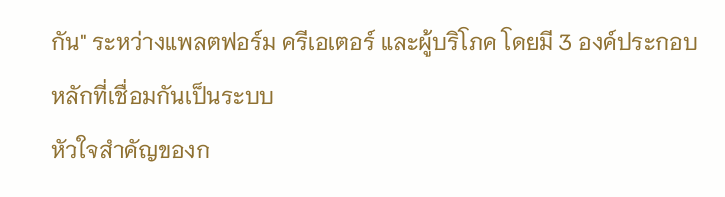กัน" ระหว่างแพลตฟอร์ม ครีเอเตอร์ และผู้บริโภค โดยมี 3 องค์ประกอบหลักที่เชื่อมกันเป็นระบบ
หัวใจสำคัญของก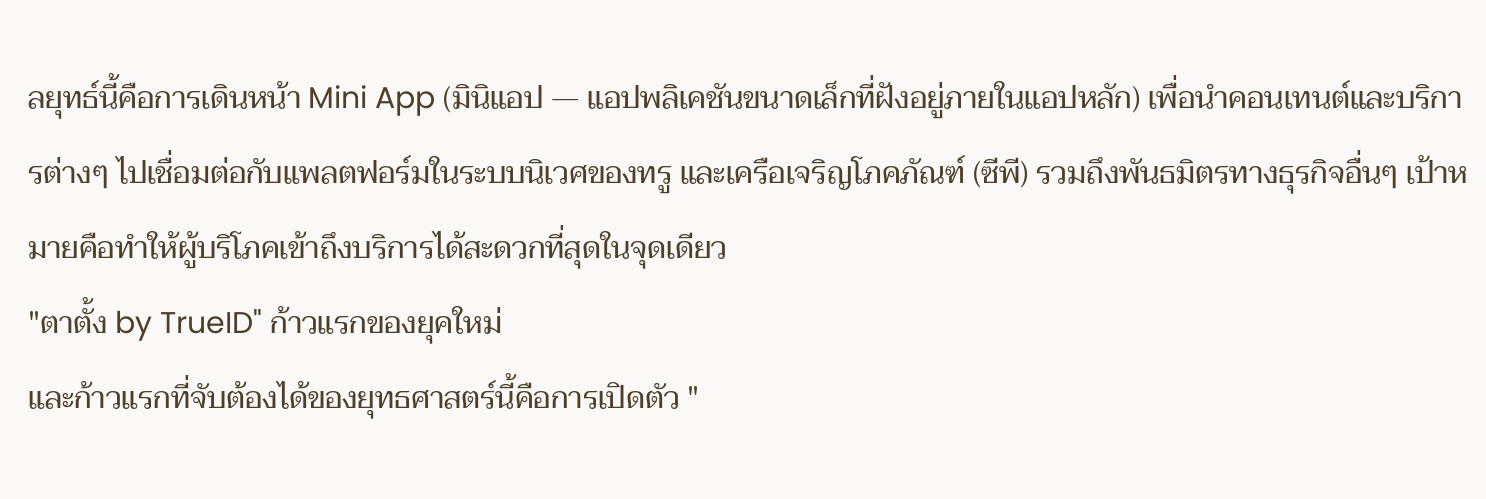ลยุทธ์นี้คือการเดินหน้า Mini App (มินิแอป — แอปพลิเคชันขนาดเล็กที่ฝังอยู่ภายในแอปหลัก) เพื่อนำคอนเทนต์และบริการต่างๆ ไปเชื่อมต่อกับแพลตฟอร์มในระบบนิเวศของทรู และเครือเจริญโภคภัณฑ์ (ซีพี) รวมถึงพันธมิตรทางธุรกิจอื่นๆ เป้าหมายคือทำให้ผู้บริโภคเข้าถึงบริการได้สะดวกที่สุดในจุดเดียว
"ตาตั้ง by TrueID" ก้าวแรกของยุคใหม่
และก้าวแรกที่จับต้องได้ของยุทธศาสตร์นี้คือการเปิดตัว "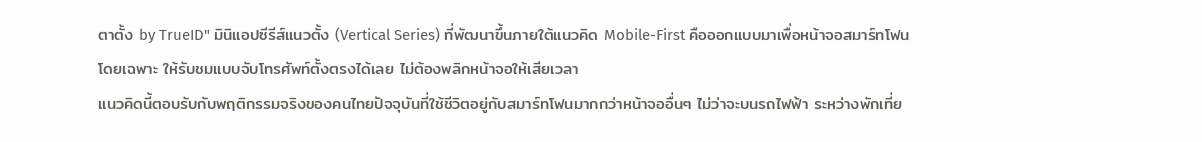ตาตั้ง by TrueID" มินิแอปซีรีส์แนวตั้ง (Vertical Series) ที่พัฒนาขึ้นภายใต้แนวคิด Mobile-First คือออกแบบมาเพื่อหน้าจอสมาร์ทโฟนโดยเฉพาะ ให้รับชมแบบจับโทรศัพท์ตั้งตรงได้เลย ไม่ต้องพลิกหน้าจอให้เสียเวลา
แนวคิดนี้ตอบรับกับพฤติกรรมจริงของคนไทยปัจจุบันที่ใช้ชีวิตอยู่กับสมาร์ทโฟนมากกว่าหน้าจออื่นๆ ไม่ว่าจะบนรถไฟฟ้า ระหว่างพักเที่ย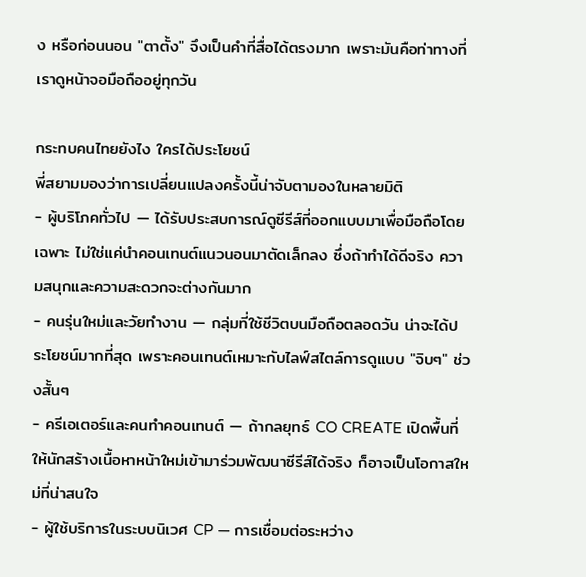ง หรือก่อนนอน "ตาตั้ง" จึงเป็นคำที่สื่อได้ตรงมาก เพราะมันคือท่าทางที่เราดูหน้าจอมือถืออยู่ทุกวัน

กระทบคนไทยยังไง ใครได้ประโยชน์
พี่สยามมองว่าการเปลี่ยนแปลงครั้งนี้น่าจับตามองในหลายมิติ
- ผู้บริโภคทั่วไป — ได้รับประสบการณ์ดูซีรีส์ที่ออกแบบมาเพื่อมือถือโดยเฉพาะ ไม่ใช่แค่นำคอนเทนต์แนวนอนมาตัดเล็กลง ซึ่งถ้าทำได้ดีจริง ความสนุกและความสะดวกจะต่างกันมาก
- คนรุ่นใหม่และวัยทำงาน — กลุ่มที่ใช้ชีวิตบนมือถือตลอดวัน น่าจะได้ประโยชน์มากที่สุด เพราะคอนเทนต์เหมาะกับไลฟ์สไตล์การดูแบบ "จิบๆ" ช่วงสั้นๆ
- ครีเอเตอร์และคนทำคอนเทนต์ — ถ้ากลยุทธ์ CO CREATE เปิดพื้นที่ให้นักสร้างเนื้อหาหน้าใหม่เข้ามาร่วมพัฒนาซีรีส์ได้จริง ก็อาจเป็นโอกาสใหม่ที่น่าสนใจ
- ผู้ใช้บริการในระบบนิเวศ CP — การเชื่อมต่อระหว่าง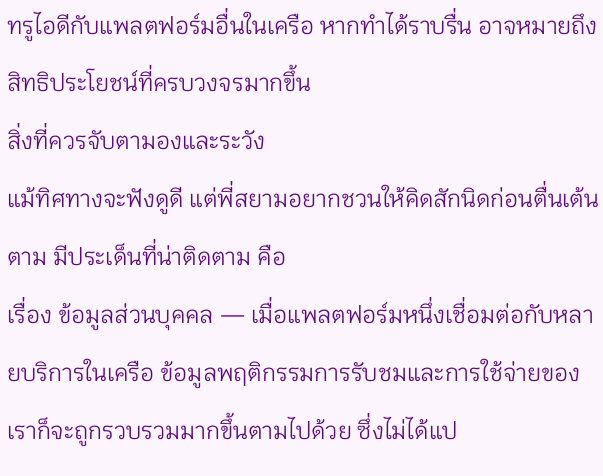ทรูไอดีกับแพลตฟอร์มอื่นในเครือ หากทำได้ราบรื่น อาจหมายถึงสิทธิประโยชน์ที่ครบวงจรมากขึ้น
สิ่งที่ควรจับตามองและระวัง
แม้ทิศทางจะฟังดูดี แต่พี่สยามอยากชวนให้คิดสักนิดก่อนตื่นเต้นตาม มีประเด็นที่น่าติดตาม คือ
เรื่อง ข้อมูลส่วนบุคคล — เมื่อแพลตฟอร์มหนึ่งเชื่อมต่อกับหลายบริการในเครือ ข้อมูลพฤติกรรมการรับชมและการใช้จ่ายของเราก็จะถูกรวบรวมมากขึ้นตามไปด้วย ซึ่งไม่ได้แป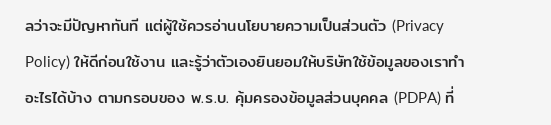ลว่าจะมีปัญหาทันที แต่ผู้ใช้ควรอ่านนโยบายความเป็นส่วนตัว (Privacy Policy) ให้ดีก่อนใช้งาน และรู้ว่าตัวเองยินยอมให้บริษัทใช้ข้อมูลของเราทำอะไรได้บ้าง ตามกรอบของ พ.ร.บ. คุ้มครองข้อมูลส่วนบุคคล (PDPA) ที่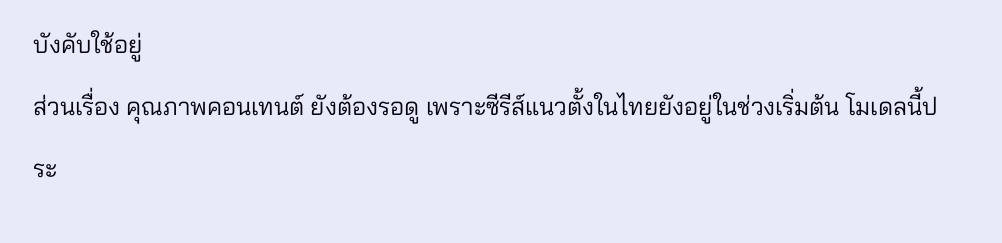บังคับใช้อยู่
ส่วนเรื่อง คุณภาพคอนเทนต์ ยังต้องรอดู เพราะซีรีส์แนวตั้งในไทยยังอยู่ในช่วงเริ่มต้น โมเดลนี้ประ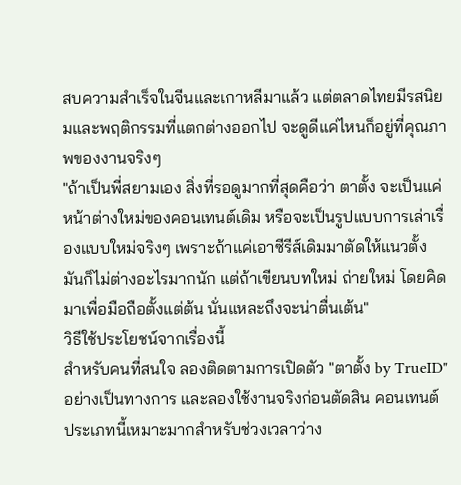สบความสำเร็จในจีนและเกาหลีมาแล้ว แต่ตลาดไทยมีรสนิยมและพฤติกรรมที่แตกต่างออกไป จะดูดีแค่ไหนก็อยู่ที่คุณภาพของงานจริงๆ
"ถ้าเป็นพี่สยามเอง สิ่งที่รอดูมากที่สุดคือว่า ตาตั้ง จะเป็นแค่หน้าต่างใหม่ของคอนเทนต์เดิม หรือจะเป็นรูปแบบการเล่าเรื่องแบบใหม่จริงๆ เพราะถ้าแค่เอาซีรีส์เดิมมาตัดให้แนวตั้ง มันก็ไม่ต่างอะไรมากนัก แต่ถ้าเขียนบทใหม่ ถ่ายใหม่ โดยคิดมาเพื่อมือถือตั้งแต่ต้น นั่นแหละถึงจะน่าตื่นเต้น"
วิธีใช้ประโยชน์จากเรื่องนี้
สำหรับคนที่สนใจ ลองติดตามการเปิดตัว "ตาตั้ง by TrueID" อย่างเป็นทางการ และลองใช้งานจริงก่อนตัดสิน คอนเทนต์ประเภทนี้เหมาะมากสำหรับช่วงเวลาว่าง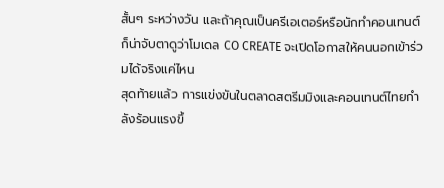สั้นๆ ระหว่างวัน และถ้าคุณเป็นครีเอเตอร์หรือนักทำคอนเทนต์ ก็น่าจับตาดูว่าโมเดล CO CREATE จะเปิดโอกาสให้คนนอกเข้าร่วมได้จริงแค่ไหน
สุดท้ายแล้ว การแข่งขันในตลาดสตรีมมิงและคอนเทนต์ไทยกำลังร้อนแรงขึ้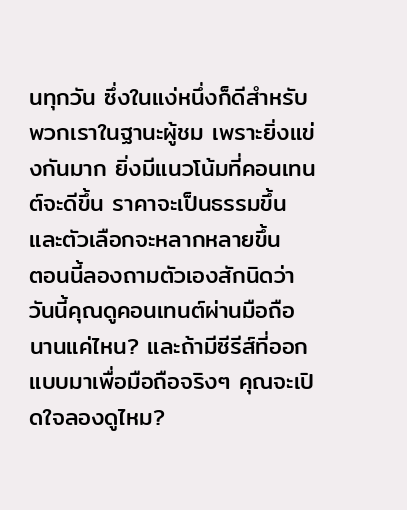นทุกวัน ซึ่งในแง่หนึ่งก็ดีสำหรับพวกเราในฐานะผู้ชม เพราะยิ่งแข่งกันมาก ยิ่งมีแนวโน้มที่คอนเทนต์จะดีขึ้น ราคาจะเป็นธรรมขึ้น และตัวเลือกจะหลากหลายขึ้น
ตอนนี้ลองถามตัวเองสักนิดว่า วันนี้คุณดูคอนเทนต์ผ่านมือถือนานแค่ไหน? และถ้ามีซีรีส์ที่ออกแบบมาเพื่อมือถือจริงๆ คุณจะเปิดใจลองดูไหม?